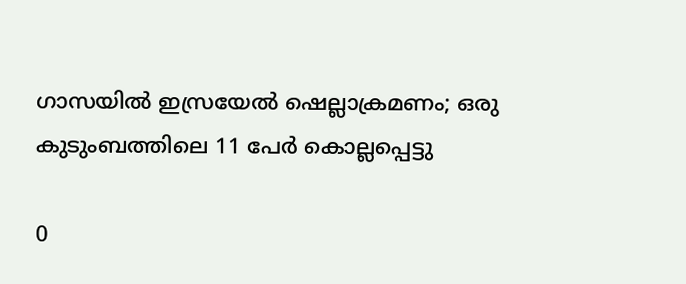ഗാസയിൽ ഇസ്രയേൽ ഷെല്ലാക്രമണം; ഒരു കുടുംബത്തിലെ 11 പേർ കൊല്ലപ്പെട്ടു

0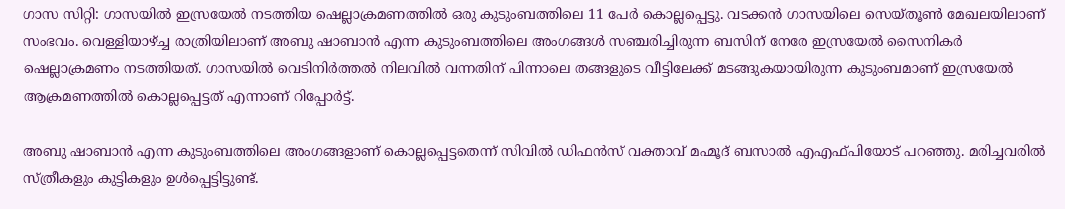ഗാസ സിറ്റി: ഗാസയിൽ ഇസ്രയേൽ നടത്തിയ ഷെല്ലാക്രമണത്തിൽ ഒരു കുടുംബത്തിലെ 11 പേർ കൊല്ലപ്പെട്ടു. വടക്കൻ ഗാസയിലെ സെയ്തൂൺ മേഖലയിലാണ് സംഭവം. വെള്ളിയാഴ്ച്ച രാത്രിയിലാണ് അബു ഷാബാൻ എന്ന കുടുംബത്തിലെ അംഗങ്ങൾ സഞ്ചരിച്ചിരുന്ന ബസിന് നേരേ ഇസ്രയേൽ സൈനികർ ഷെല്ലാക്രമണം നടത്തിയത്. ഗാസയിൽ വെടിനിർത്തൽ നിലവിൽ വന്നതിന് പിന്നാലെ തങ്ങളുടെ വീട്ടിലേക്ക് മടങ്ങുകയായിരുന്ന കുടുംബമാണ് ഇസ്രയേൽ ആക്രമണത്തിൽ കൊല്ലപ്പെട്ടത് എന്നാണ് റിപ്പോർട്ട്.

അബു ഷാബാൻ എന്ന കുടുംബത്തിലെ അംഗങ്ങളാണ് കൊല്ലപ്പെട്ടതെന്ന് സിവിൽ ഡിഫൻസ് വക്താവ് മഹ്മൂദ് ബസാൽ എഎഫ്‌പിയോട് പറഞ്ഞു. മരിച്ചവരിൽ സ്ത്രീകളും കുട്ടികളും ഉൾപ്പെട്ടിട്ടുണ്ട്.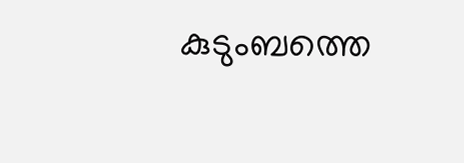കുടുംബത്തെ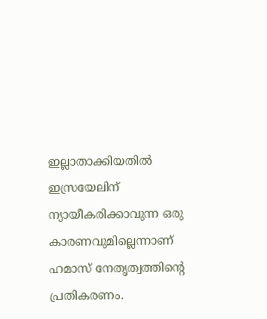ഇല്ലാതാക്കിയതിൽ ഇസ്രയേലിന് ന്യായീകരിക്കാവുന്ന ഒരു കാരണവുമില്ലെന്നാണ് ഹമാസ് നേതൃത്വത്തിന്റെ പ്രതികരണം.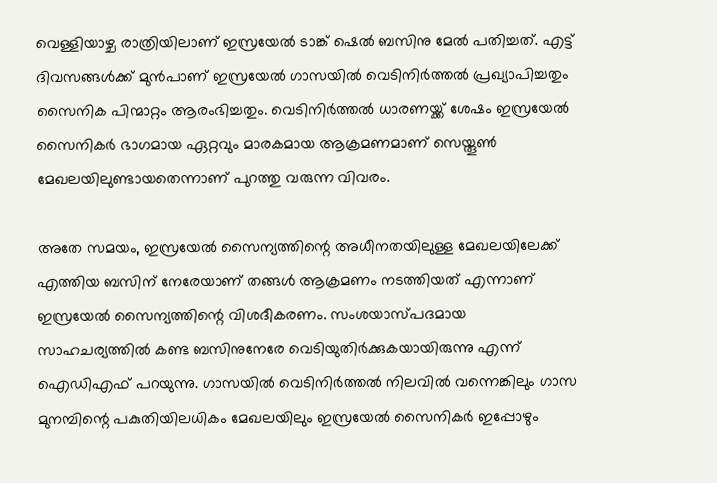വെള്ളിയാഴ്ച രാത്രിയിലാണ് ഇസ്രയേൽ ടാങ്ക് ഷെൽ ബസിനു മേൽ പതിച്ചത്. എട്ട് ദിവസങ്ങൾക്ക് മുൻപാണ് ഇസ്രയേൽ ഗാസയിൽ വെടിനി‍ർത്തൽ പ്രഖ്യാപിച്ചതും സൈനിക പിന്മാറ്റം ആരംഭിച്ചതും. വെടിനിർത്തൽ ധാരണയ്ക്ക് ശേഷം ഇസ്രയേൽ സൈനികർ ഭാഗമായ ഏറ്റവും മാരകമായ ആക്രമണമാണ് സെയ്തൂൺ മേഖലയിലുണ്ടായതെന്നാണ് പുറത്തു വരുന്ന വിവരം.

അതേ സമയം, ഇസ്രയേൽ സൈന്യത്തിന്റെ അധീനതയിലുള്ള മേഖലയിലേക്ക് എത്തിയ ബസിന് നേരേയാണ് തങ്ങൾ ആക്രമണം നടത്തിയത് എന്നാണ് ഇസ്രയേൽ സൈന്യത്തിന്റെ വിശദീകരണം. സംശയാസ്പദമായ സാഹചര്യത്തിൽ കണ്ട ബസിനുനേരേ വെടിയുതിർക്കുകയായിരുന്നു എന്ന് ഐഡിഎഫ് പറയുന്നു. ഗാസയിൽ വെടിനിർത്തൽ നിലവിൽ വന്നെങ്കിലും ഗാസ മുനമ്പിന്റെ പകുതിയിലധികം മേഖലയിലും ഇസ്രയേൽ സൈനികർ ഇപ്പോഴും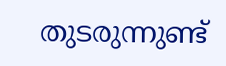തുടരുന്നുണ്ട്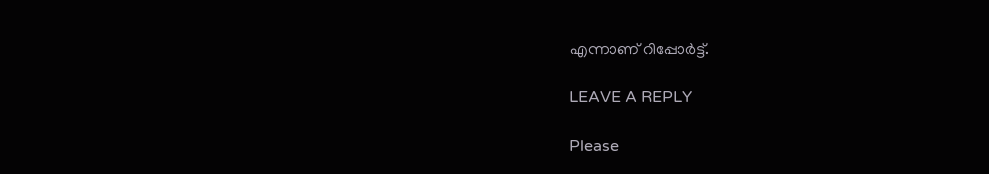എന്നാണ് റിപ്പോർട്ട്.

LEAVE A REPLY

Please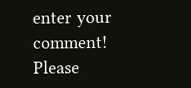enter your comment!
Please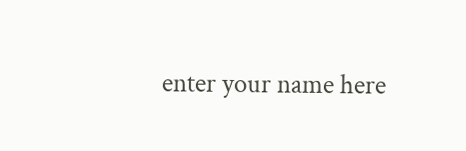enter your name here